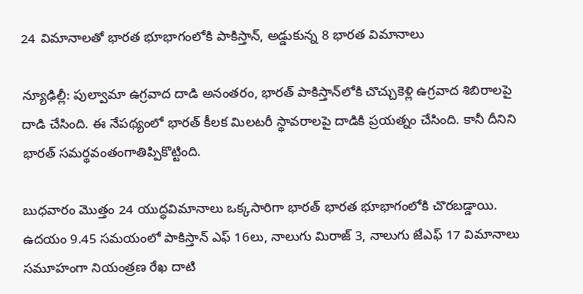24 విమానాలతో భారత భూభాగంలోకి పాకిస్తాన్, అడ్డుకున్న 8 భారత విమానాలు

న్యూఢిల్లీ: పుల్వామా ఉగ్రవాద దాడి అనంతరం, భారత్ పాకిస్తాన్‌లోకి చొచ్చుకెళ్లి ఉగ్రవాద శిబిరాలపై దాడి చేసింది. ఈ నేపథ్యంలో భారత్ కీలక మిలటరీ స్థావరాలపై దాడికి ప్రయత్నం చేసింది. కానీ దీనిని భారత్ సమర్థవంతంగాతిప్పికొట్టింది.

బుధవారం మొత్తం 24 యుద్ధవిమానాలు ఒక్కసారిగా భారత్‌ భారత భూభాగంలోకి చొరబడ్డాయి. ఉదయం 9.45 సమయంలో పాకిస్తాన్ ఎఫ్ 16లు, నాలుగు మిరాజ్‌ 3, నాలుగు జేఎఫ్ 17 విమానాలు సమూహంగా నియంత్రణ రేఖ దాటి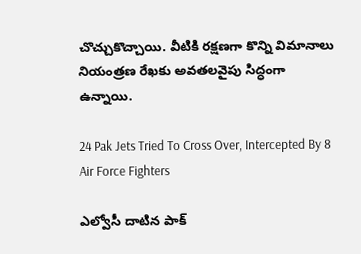చొచ్చుకొచ్చాయి. వీటికి రక్షణగా కొన్ని విమానాలు నియంత్రణ రేఖకు అవతలవైపు సిద్ధంగా ఉన్నాయి.

24 Pak Jets Tried To Cross Over, Intercepted By 8 Air Force Fighters

ఎల్వోసీ దాటిన పాక్‌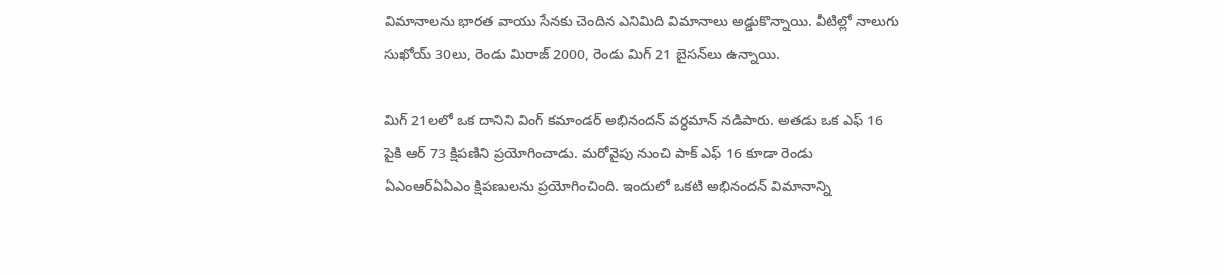విమానాలను భారత వాయు సేనకు చెందిన ఎనిమిది విమానాలు అడ్డుకొన్నాయి. వీటిల్లో నాలుగు సుఖోయ్ 30లు, రెండు మిరాజ్ 2000, రెండు మిగ్ 21 బైసన్‌లు ఉన్నాయి.

మిగ్ 21లలో ఒక దానిని వింగ్‌ కమాండర్‌ అభినందన్‌ వర్ధమాన్‌ నడిపారు. అతడు ఒక ఎఫ్ 16 పైకి ఆర్ 73 క్షిపణిని ప్రయోగించాడు. మరోవైపు నుంచి పాక్ ఎఫ్ 16 కూడా రెండు ఏఎంఆర్‌ఏఏఎం క్షిపణులను ప్రయోగించింది. ఇందులో ఒకటి అభినందన్‌ విమానాన్ని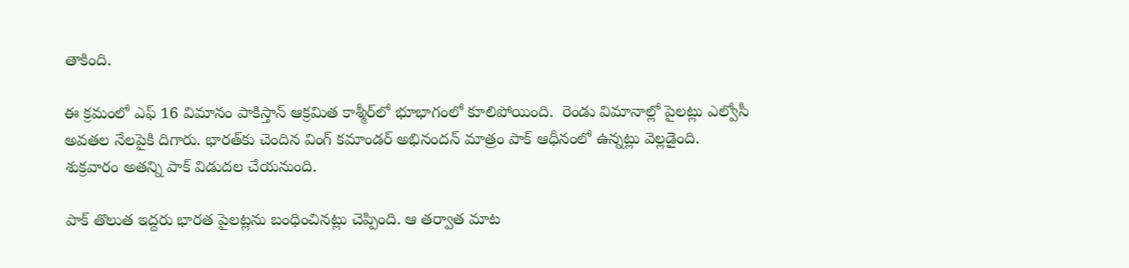తాకింది.

ఈ క్రమంలో ఎఫ్ 16 విమానం పాకిస్తాన్ ఆక్రమిత కాశ్మీర్‌లో భూభాగంలో కూలిపోయింది.  రెండు విమానాల్లో పైలట్లు ఎల్వోసీ అవతల నేలపైకి దిగారు. భారత్‌కు చెందిన వింగ్ కమాండర్‌ అభినందన్‌ మాత్రం పాక్‌ ఆధీనంలో ఉన్నట్లు వెల్లడైంది. శుక్రవారం అతన్ని పాక్ విడుదల చేయనుంది.

పాక్ తొలుత ఇద్దరు భారత పైలట్లను బంధించినట్లు చెప్పింది. ఆ తర్వాత మాట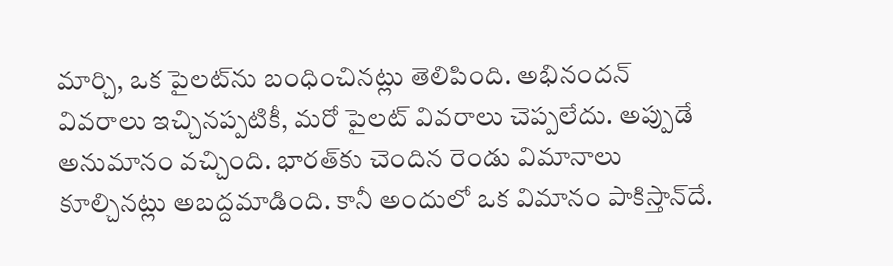మార్చి, ఒక పైలట్‌ను బంధించినట్లు తెలిపింది. అభినందన్ వివరాలు ఇచ్చినప్పటికీ, మరో పైలట్ వివరాలు చెప్పలేదు. అప్పుడే అనుమానం వచ్చింది. భారత్‌కు చెందిన రెండు విమానాలు కూల్చినట్లు అబద్దమాడింది. కానీ అందులో ఒక విమానం పాకిస్తాన్‌దే.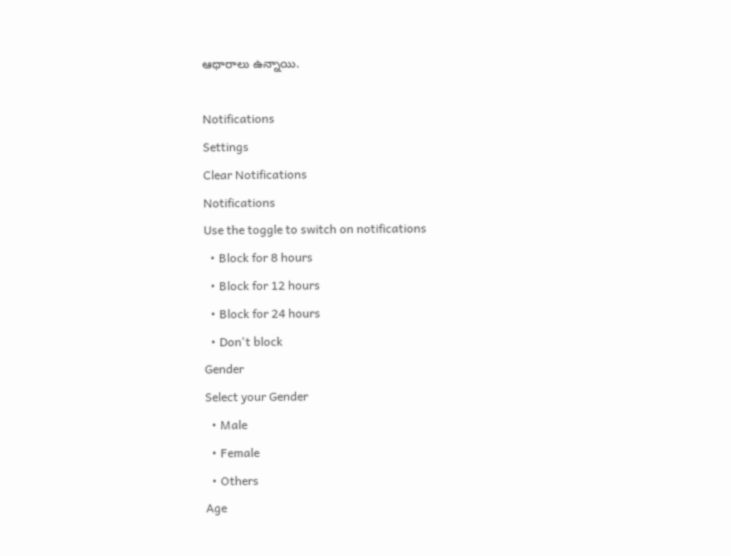ఆధారాలు ఉన్నాయి.

Notifications
Settings
Clear Notifications
Notifications
Use the toggle to switch on notifications
  • Block for 8 hours
  • Block for 12 hours
  • Block for 24 hours
  • Don't block
Gender
Select your Gender
  • Male
  • Female
  • Others
Age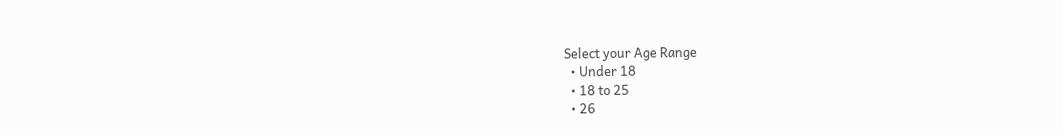Select your Age Range
  • Under 18
  • 18 to 25
  • 26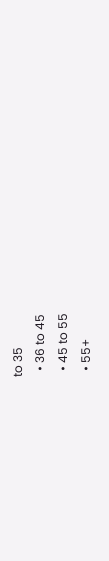to 35
  • 36 to 45
  • 45 to 55
  • 55+